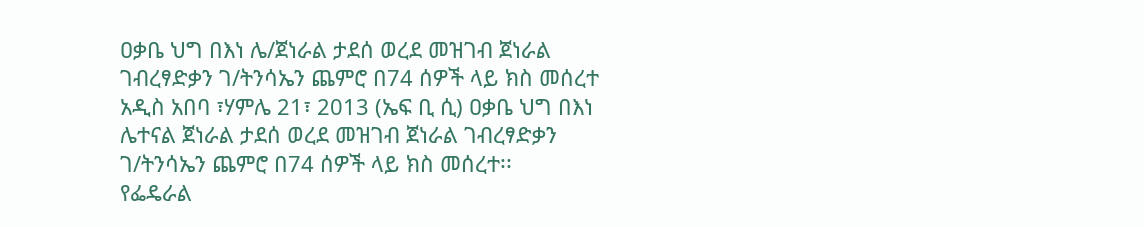ዐቃቤ ህግ በእነ ሌ/ጀነራል ታደሰ ወረደ መዝገብ ጀነራል ገብረፃድቃን ገ/ትንሳኤን ጨምሮ በ74 ሰዎች ላይ ክስ መሰረተ
አዲስ አበባ ፣ሃምሌ 21፣ 2013 (ኤፍ ቢ ሲ) ዐቃቤ ህግ በእነ ሌተናል ጀነራል ታደሰ ወረደ መዝገብ ጀነራል ገብረፃድቃን ገ/ትንሳኤን ጨምሮ በ74 ሰዎች ላይ ክስ መሰረተ፡፡
የፌዴራል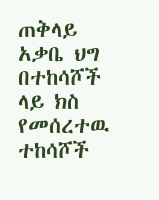ጠቅላይ አቃቤ ህግ በተከሳሾች ላይ ክስ የመሰረተዉ ተከሳሾች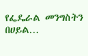የፌዴራል መንግስትን በሀይል…